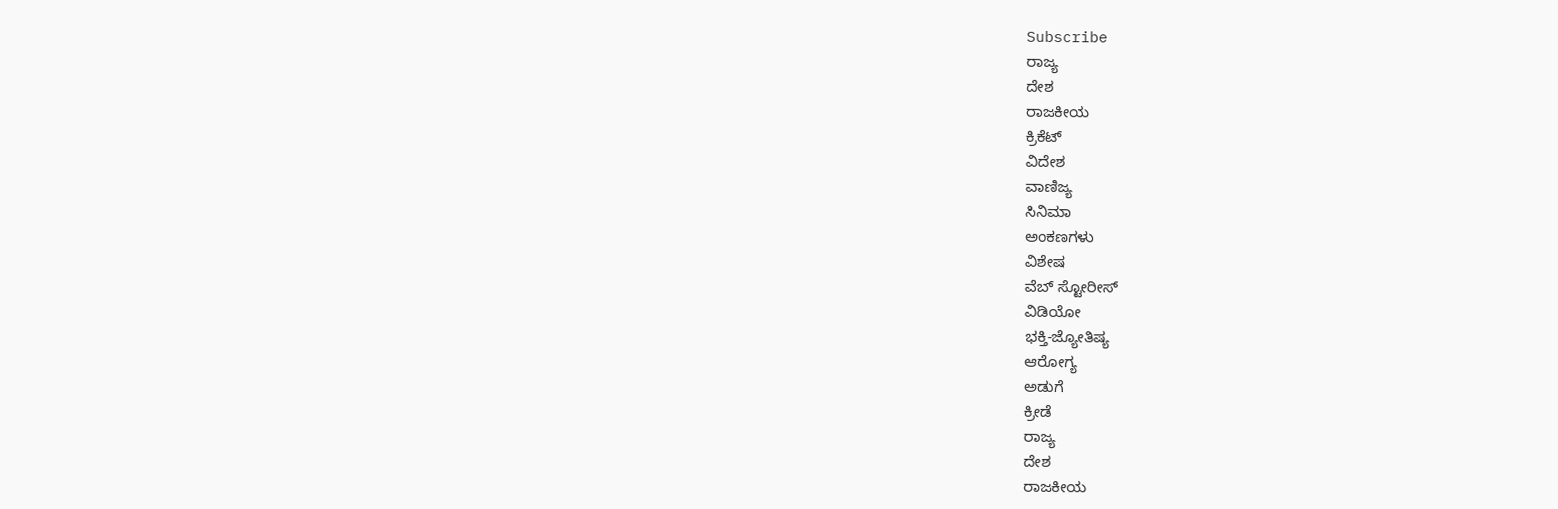Subscribe
ರಾಜ್ಯ
ದೇಶ
ರಾಜಕೀಯ
ಕ್ರಿಕೆಟ್
ವಿದೇಶ
ವಾಣಿಜ್ಯ
ಸಿನಿಮಾ
ಅಂಕಣಗಳು
ವಿಶೇಷ
ವೆಬ್ ಸ್ಟೋರೀಸ್
ವಿಡಿಯೋ
ಭಕ್ತಿ-ಜ್ಯೋತಿಷ್ಯ
ಆರೋಗ್ಯ
ಅಡುಗೆ
ಕ್ರೀಡೆ
ರಾಜ್ಯ
ದೇಶ
ರಾಜಕೀಯ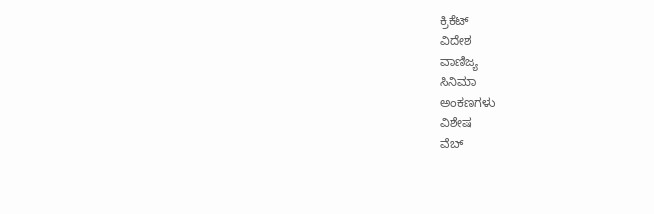ಕ್ರಿಕೆಟ್
ವಿದೇಶ
ವಾಣಿಜ್ಯ
ಸಿನಿಮಾ
ಅಂಕಣಗಳು
ವಿಶೇಷ
ವೆಬ್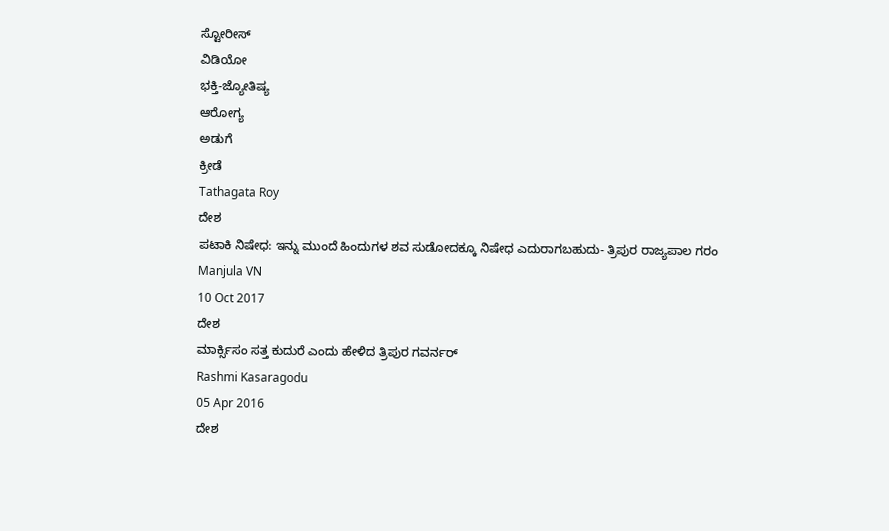ಸ್ಟೋರೀಸ್
ವಿಡಿಯೋ
ಭಕ್ತಿ-ಜ್ಯೋತಿಷ್ಯ
ಆರೋಗ್ಯ
ಅಡುಗೆ
ಕ್ರೀಡೆ
Tathagata Roy
ದೇಶ
ಪಟಾಕಿ ನಿಷೇಧ: ಇನ್ನು ಮುಂದೆ ಹಿಂದುಗಳ ಶವ ಸುಡೋದಕ್ಕೂ ನಿಷೇಧ ಎದುರಾಗಬಹುದು- ತ್ರಿಪುರ ರಾಜ್ಯಪಾಲ ಗರಂ
Manjula VN
10 Oct 2017
ದೇಶ
ಮಾರ್ಕ್ಸಿಸಂ ಸತ್ತ ಕುದುರೆ ಎಂದು ಹೇಳಿದ ತ್ರಿಪುರ ಗವರ್ನರ್
Rashmi Kasaragodu
05 Apr 2016
ದೇಶ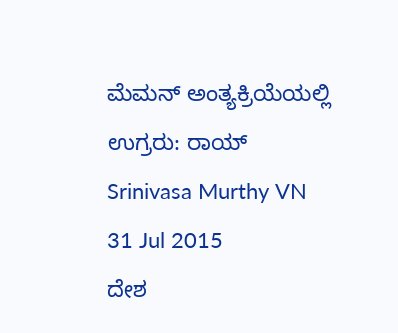ಮೆಮನ್ ಅಂತ್ಯಕ್ರಿಯೆಯಲ್ಲಿ ಉಗ್ರರು: ರಾಯ್
Srinivasa Murthy VN
31 Jul 2015
ದೇಶ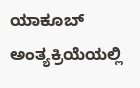ಯಾಕೂಬ್ ಅಂತ್ಯಕ್ರಿಯೆಯಲ್ಲಿ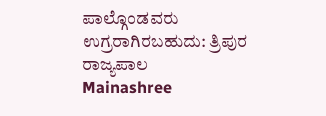ಪಾಲ್ಗೊಂಡವರು ಉಗ್ರರಾಗಿರಬಹುದು: ತ್ರಿಪುರ ರಾಜ್ಯಪಾಲ
Mainashree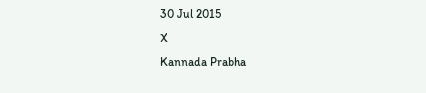30 Jul 2015
X
Kannada Prabha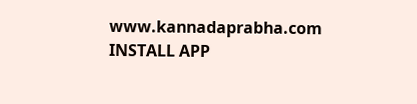www.kannadaprabha.com
INSTALL APP